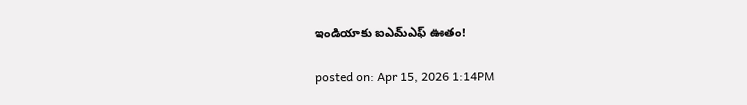ఇండియాకు ఐఎమ్ఎఫ్ ఊతం!

posted on: Apr 15, 2026 1:14PM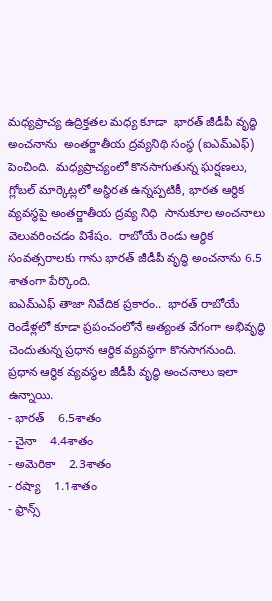మధ్యప్రాచ్య ఉద్రిక్తతల మధ్య కూడా  భారత్ జీడీపీ వృద్ధి అంచనాను  అంతర్జాతీయ ద్రవ్యనిథి సంస్థ (ఐఎమ్ఎఫ్) పెంచింది.  మధ్యప్రాచ్యంలో కొనసాగుతున్న ఘర్షణలు, గ్లోబల్ మార్కెట్లలో అస్థిరత ఉన్నప్పటికీ, భారత ఆర్థిక వ్యవస్థపై అంతర్జాతీయ ద్రవ్య నిధి  సానుకూల అంచనాలు వెలువరించడం విశేషం.  రాబోయే రెండు ఆర్థిక సంవత్సరాలకు గాను భారత్ జీడీపీ వృద్ధి అంచనాను 6.5 శాతంగా పేర్కొంది.
ఐఎమ్ఎఫ్ తాజా నివేదిక ప్రకారం..  భారత్ రాబోయే రెండేళ్లలో కూడా ప్రపంచంలోనే అత్యంత వేగంగా అభివృద్ధి చెందుతున్న ప్రధాన ఆర్థిక వ్యవస్థగా కొనసాగనుంది.
ప్రధాన ఆర్థిక వ్యవస్థల జీడీపీ వృద్ధి అంచనాలు ఇలా ఉన్నాయి.
- భారత్    6.5శాతం
- చైనా    4.4శాతం
- అమెరికా    2.3శాతం
- రష్యా    1.1శాతం
- ఫ్రాన్స్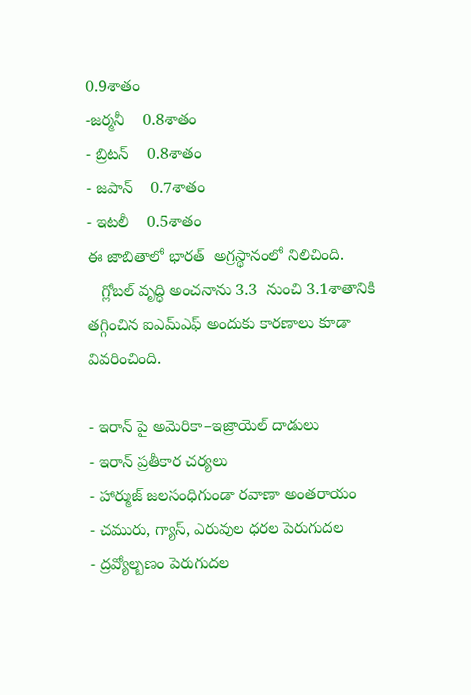0.9శాతం
-జర్మనీ    0.8శాతం
- బ్రిటన్    0.8శాతం
- జపాన్    0.7శాతం
- ఇటలీ    0.5శాతం
ఈ జాబితాలో భారత్  అగ్రస్థానంలో నిలిచింది.
   గ్లోబల్ వృద్ధి అంచనాను 3.3  నుంచి 3.1శాతానికి తగ్గించిన ఐఎమ్ఎఫ్ అందుకు కారణాలు కూడా వివరించింది.

- ఇరాన్ పై అమెరికా–ఇజ్రాయెల్ దాడులు
- ఇరాన్ ప్రతీకార చర్యలు
- హార్ముజ్ జలసంధిగుండా రవాణా అంతరాయం
- చమురు, గ్యాస్, ఎరువుల ధరల పెరుగుదల
- ద్రవ్యోల్బణం పెరుగుదల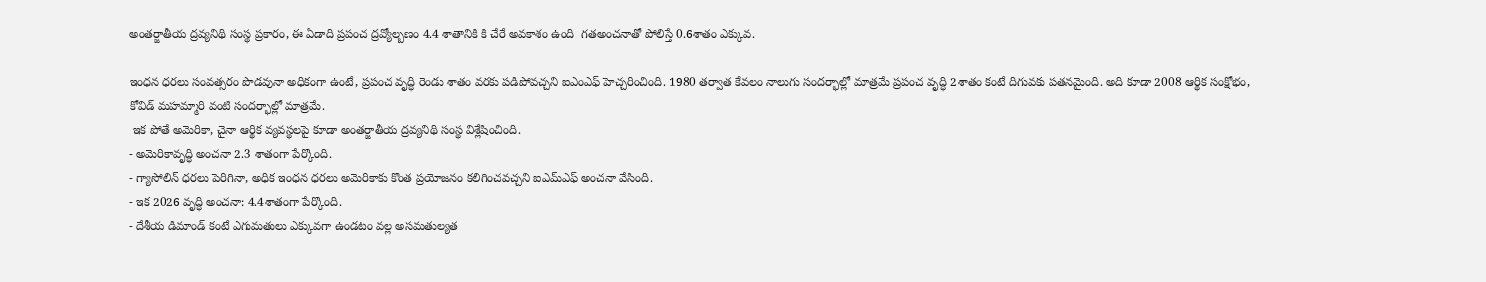అంతర్జాతీయ ద్రవ్యనిథి సంస్థ ప్రకారం, ఈ ఏడాది ప్రపంచ ద్రవ్యోల్బణం 4.4 శాతానికి కి చేరే అవకాశం ఉంది  గతఅంచనాతో పోలిస్తే 0.6శాతం ఎక్కువ.

ఇంధన ధరలు సంవత్సరం పొడవునా అధికంగా ఉంటే, ప్రపంచ వృద్ధి రెండు శాతం వరకు పడిపోవచ్చని ఐఎంఎఫ్ హెచ్చరించింది. 1980 తర్వాత కేవలం నాలుగు సందర్భాల్లో మాత్రమే ప్రపంచ వృద్ధి 2శాతం కంటే దిగువకు పతనమైంది. అది కూడా 2008 ఆర్థిక సంక్షోభం, కోవిడ్ మహమ్మారి వంటి సందర్భాల్లో మాత్రమే.
 ఇక పోతే అమెరికా, చైనా ఆర్థిక వ్యవస్థలపై కూడా అంతర్జాతీయ ద్రవ్యనిథి సంస్థ విశ్లేషించింది.
- అమెరికావృద్ధి అంచనా 2.3 శాతంగా పేర్కొంది.
- గ్యాసోలిన్ ధరలు పెరిగినా, అధిక ఇంధన ధరలు అమెరికాకు కొంత ప్రయోజనం కలిగించవచ్చని ఐఎమ్ఎఫ్ అంచనా వేసింది.
- ఇక 2026 వృద్ధి అంచనా: 4.4శాతంగా పేర్కొంది.
- దేశీయ డిమాండ్ కంటే ఎగుమతులు ఎక్కువగా ఉండటం వల్ల అసమతుల్యత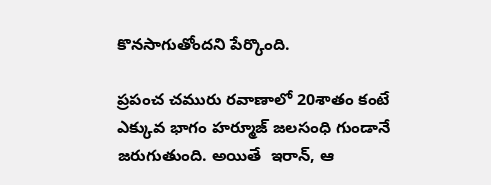కొనసాగుతోందని పేర్కొంది.

ప్రపంచ చమురు రవాణాలో 20శాతం కంటే ఎక్కువ భాగం హర్మూజ్ జలసంధి గుండానే జరుగుతుంది. అయితే  ఇరాన్, ఆ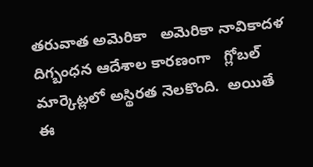తరువాత అమెరికా   అమెరికా నావికాదళ దిగ్బంధన ఆదేశాల కారణంగా   గ్లోబల్ మార్కెట్లలో అస్థిరత నెలకొంది.  అయితే ఈ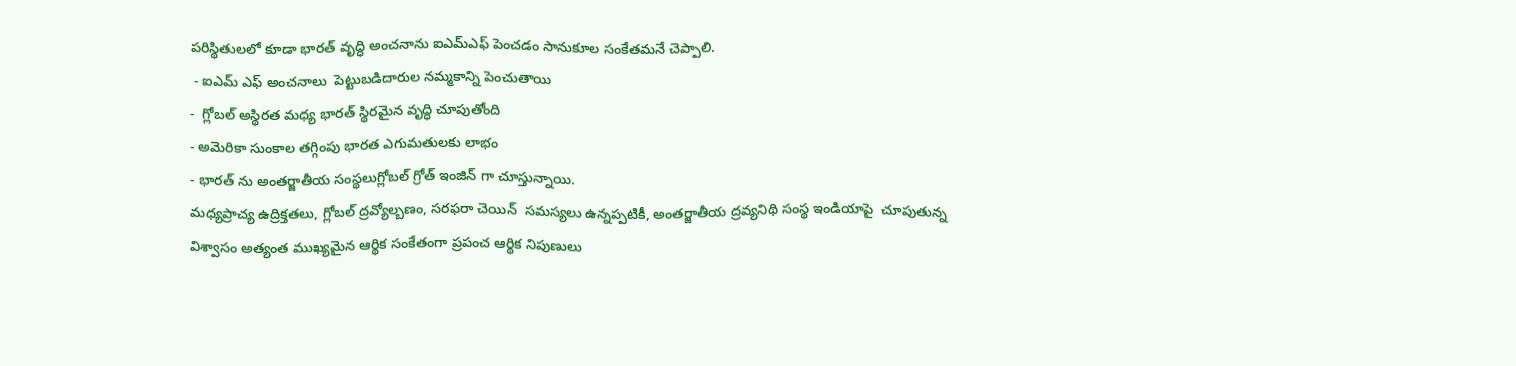పరిస్థితులలో కూడా భారత్ వృద్ధి అంచనాను ఐఎమ్ఎఫ్ పెంచడం సానుకూల సంకేతమనే చెప్పాలి.
 - ఐఎమ్ ఎఫ్ అంచనాలు  పెట్టుబడిదారుల నమ్మకాన్ని పెంచుతాయి
-  గ్లోబల్ అస్థిరత మధ్య భారత్ స్థిరమైన వృద్ధి చూపుతోంది
- అమెరికా సుంకాల తగ్గింపు భారత ఎగుమతులకు లాభం
- భారత్ ను అంతర్జాతీయ సంస్థలుగ్లోబల్ గ్రోత్ ఇంజిన్ గా చూస్తున్నాయి.
మధ్యప్రాచ్య ఉద్రిక్తతలు, గ్లోబల్ ద్రవ్యోల్బణం, సరఫరా చెయిన్  సమస్యలు ఉన్నప్పటికీ, అంతర్జాతీయ ద్రవ్యనిథి సంస్థ ఇండియాపై  చూపుతున్న విశ్వాసం అత్యంత ముఖ్యమైన ఆర్థిక సంకేతంగా ప్రపంచ ఆర్థిక నిపుణులు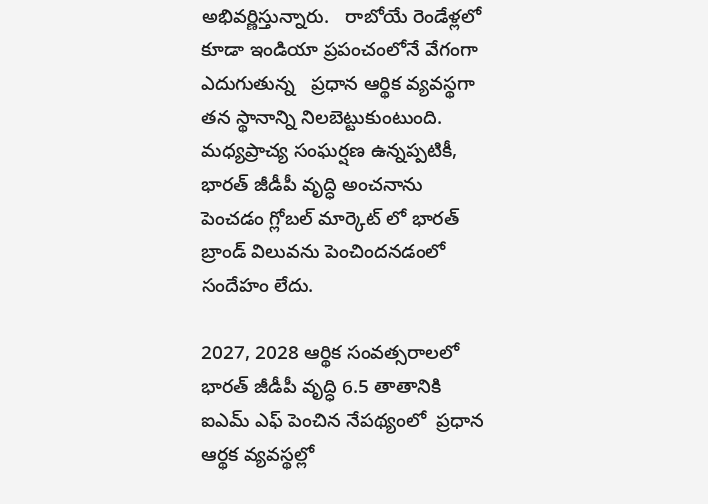అభివర్ణిస్తున్నారు.   రాబోయే రెండేళ్లలో కూడా ఇండియా ప్రపంచంలోనే వేగంగా ఎదుగుతున్న   ప్రధాన ఆర్థిక వ్యవస్థగా తన స్థానాన్ని నిలబెట్టుకుంటుంది.  మధ్యప్రాచ్య సంఘర్షణ ఉన్నప్పటికీ,  భారత్ జీడీపీ వృద్ధి అంచనాను పెంచడం గ్లోబల్ మార్కెట్ లో భారత్ బ్రాండ్ విలువను పెంచిందనడంలో సందేహం లేదు.

2027, 2028 ఆర్థిక సంవత్సరాలలో   భారత్ జీడీపీ వృద్ధి 6.5 తాతానికి ఐఎమ్ ఎఫ్ పెంచిన నేపథ్యంలో  ప్రధాన ఆర్థక వ్యవస్థల్లో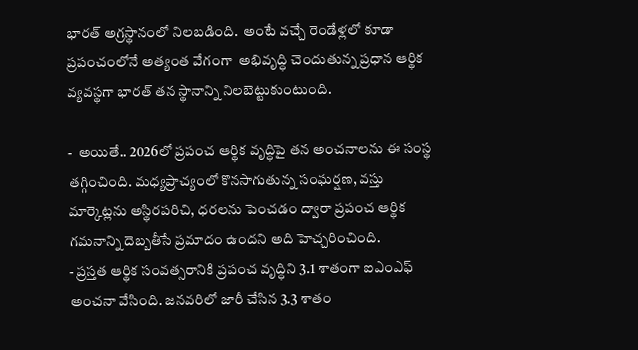భారత్ అగ్రస్థానంలో నిలబడింది.  అంటే వచ్చే రెండేళ్లలో కూడా ప్రపంచంలోనే అత్యంత వేగంగా  అభివృద్ధి చెందుతున్న ప్రధాన ఆర్థిక వ్యవస్థగా భారత్ తన స్థానాన్ని నిలబెట్టుకుంటుంది.

-  అయితే.. 2026లో ప్రపంచ ఆర్థిక వృద్ధిపై తన అంచనాలను ఈ సంస్థ తగ్గించింది. మధ్యప్రాచ్యంలో కొనసాగుతున్న సంఘర్షణ, వస్తు మార్కెట్లను అస్థిరపరిచి, ధరలను పెంచడం ద్వారా ప్రపంచ ఆర్థిక గమనాన్ని దెబ్బతీసే ప్రమాదం ఉందని అది హెచ్చరించింది.
- ప్రస్తత ఆర్థిక సంవత్సరానికి ప్రపంచ వృద్ధిని 3.1 శాతంగా ఐఎంఎఫ్ అంచనా వేసింది. జనవరిలో జారీ చేసిన 3.3 శాతం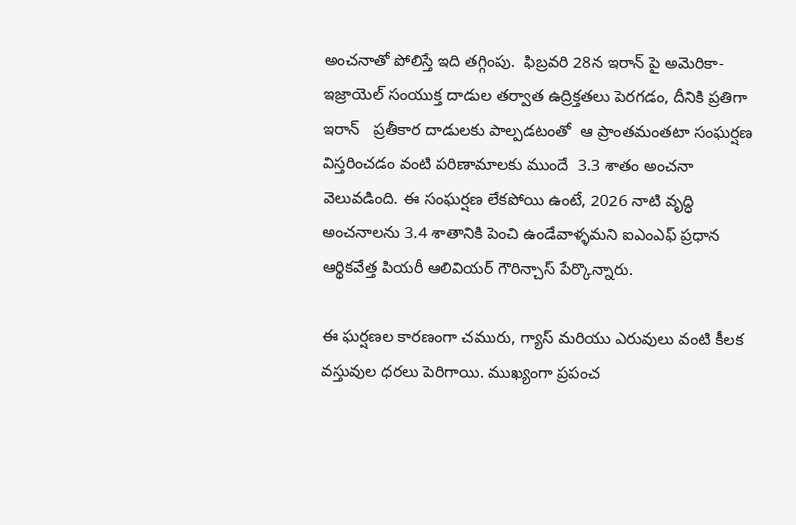అంచనాతో పోలిస్తే ఇది తగ్గింపు.  ఫిబ్రవరి 28న ఇరాన్ పై అమెరికా-ఇజ్రాయెల్ సంయుక్త దాడుల తర్వాత ఉద్రిక్తతలు పెరగడం, దీనికి ప్రతిగా ఇరాన్   ప్రతీకార దాడులకు పాల్పడటంతో  ఆ ప్రాంతమంతటా సంఘర్షణ విస్తరించడం వంటి పరిణామాలకు ముందే  3.3 శాతం అంచనా వెలువడింది. ఈ సంఘర్షణ లేకపోయి ఉంటే, 2026 నాటి వృద్ధి అంచనాలను 3.4 శాతానికి పెంచి ఉండేవాళ్ళమని ఐఎంఎఫ్ ప్రధాన ఆర్థికవేత్త పియరీ ఆలివియర్ గౌరిన్చాస్ పేర్కొన్నారు.

ఈ ఘర్షణల కారణంగా చమురు, గ్యాస్ మరియు ఎరువులు వంటి కీలక వస్తువుల ధరలు పెరిగాయి. ముఖ్యంగా ప్రపంచ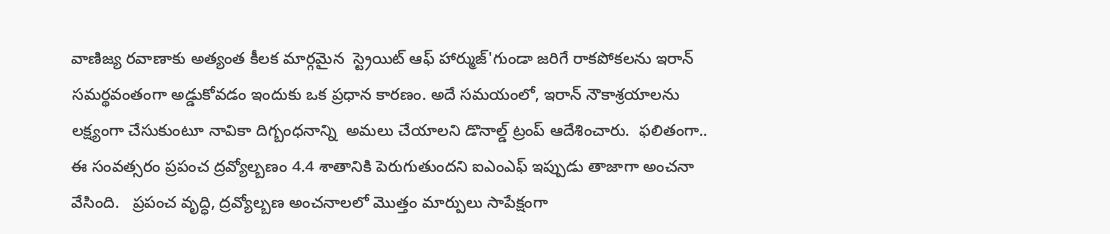వాణిజ్య రవాణాకు అత్యంత కీలక మార్గమైన  స్ట్రెయిట్ ఆఫ్ హార్ముజ్'గుండా జరిగే రాకపోకలను ఇరాన్ సమర్థవంతంగా అడ్డుకోవడం ఇందుకు ఒక ప్రధాన కారణం. అదే సమయంలో, ఇరాన్ నౌకాశ్రయాలను లక్ష్యంగా చేసుకుంటూ నావికా దిగ్బంధనాన్ని  అమలు చేయాలని డొనాల్డ్ ట్రంప్ ఆదేశించారు.  ఫలితంగా..  ఈ సంవత్సరం ప్రపంచ ద్రవ్యోల్బణం 4.4 శాతానికి పెరుగుతుందని ఐఎంఎఫ్ ఇప్పుడు తాజాగా అంచనా వేసింది.   ప్రపంచ వృద్ధి, ద్రవ్యోల్బణ అంచనాలలో మొత్తం మార్పులు సాపేక్షంగా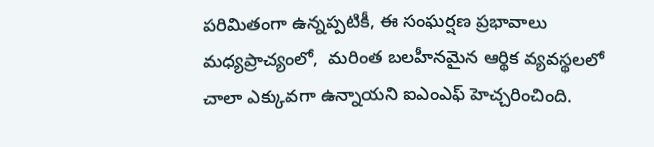పరిమితంగా ఉన్నప్పటికీ, ఈ సంఘర్షణ ప్రభావాలు మధ్యప్రాచ్యంలో,  మరింత బలహీనమైన ఆర్థిక వ్యవస్థలలో చాలా ఎక్కువగా ఉన్నాయని ఐఎంఎఫ్ హెచ్చరించింది.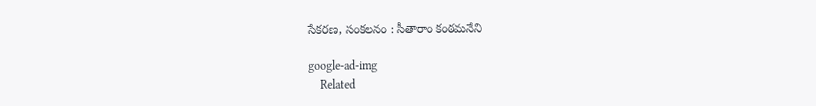సేకరణ, సంకలనం : సీతారాం కంఠమనేని

google-ad-img
    Related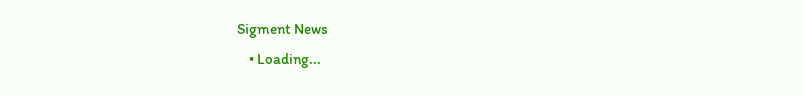Sigment News
    • Loading...